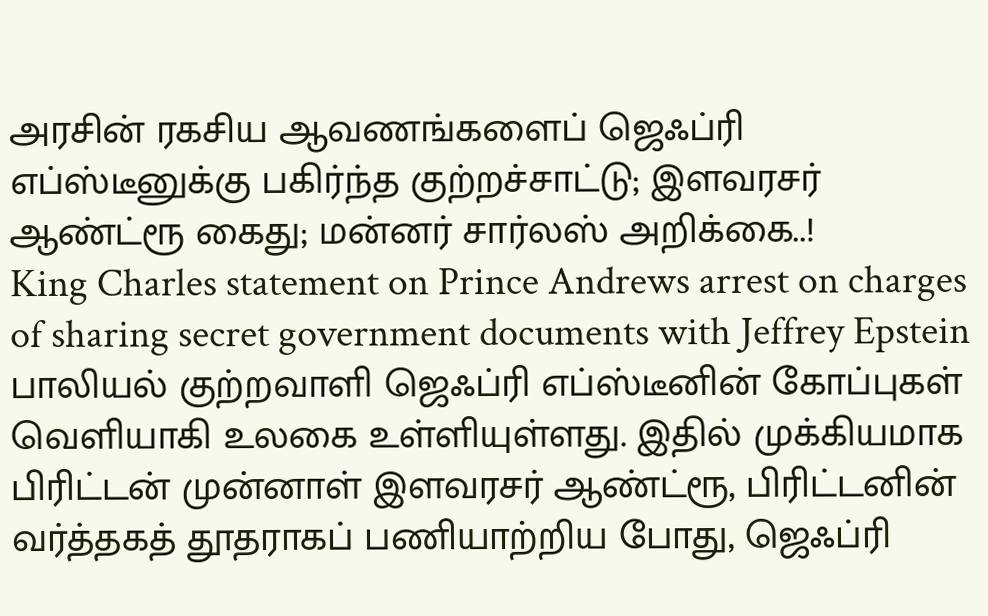அரசின் ரகசிய ஆவணங்களைப் ஜெஃப்ரி எப்ஸ்டீனுக்கு பகிர்ந்த குற்றச்சாட்டு; இளவரசர் ஆண்ட்ரூ கைது; மன்னர் சார்லஸ் அறிக்கை..!
King Charles statement on Prince Andrews arrest on charges of sharing secret government documents with Jeffrey Epstein
பாலியல் குற்றவாளி ஜெஃப்ரி எப்ஸ்டீனின் கோப்புகள் வெளியாகி உலகை உள்ளியுள்ளது. இதில் முக்கியமாக பிரிட்டன் முன்னாள் இளவரசர் ஆண்ட்ரூ, பிரிட்டனின் வர்த்தகத் தூதராகப் பணியாற்றிய போது, ஜெஃப்ரி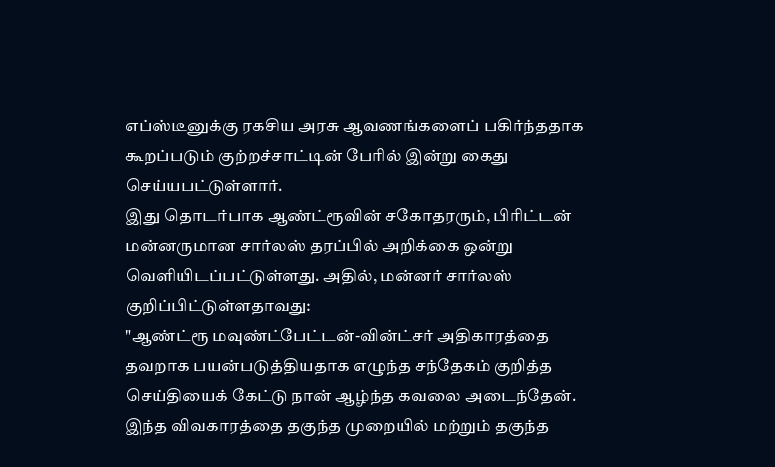எப்ஸ்டீனுக்கு ரகசிய அரசு ஆவணங்களைப் பகிர்ந்ததாக கூறப்படும் குற்றச்சாட்டின் பேரில் இன்று கைது செய்யபட்டுள்ளார்.
இது தொடர்பாக ஆண்ட்ரூவின் சகோதரரும், பிரிட்டன் மன்னருமான சார்லஸ் தரப்பில் அறிக்கை ஒன்று வெளியிடப்பட்டுள்ளது. அதில், மன்னர் சார்லஸ் குறிப்பிட்டுள்ளதாவது:
"ஆண்ட்ரூ மவுண்ட்பேட்டன்-வின்ட்சர் அதிகாரத்தை தவறாக பயன்படுத்தியதாக எழுந்த சந்தேகம் குறித்த செய்தியைக் கேட்டு நான் ஆழ்ந்த கவலை அடைந்தேன். இந்த விவகாரத்தை தகுந்த முறையில் மற்றும் தகுந்த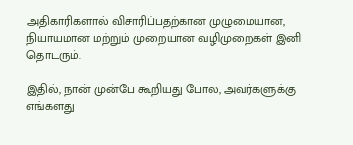அதிகாரிகளால் விசாரிப்பதற்கான முழுமையான, நியாயமான மற்றும் முறையான வழிமுறைகள் இனி தொடரும்.

இதில், நான் முன்பே கூறியது போல, அவர்களுக்கு எங்களது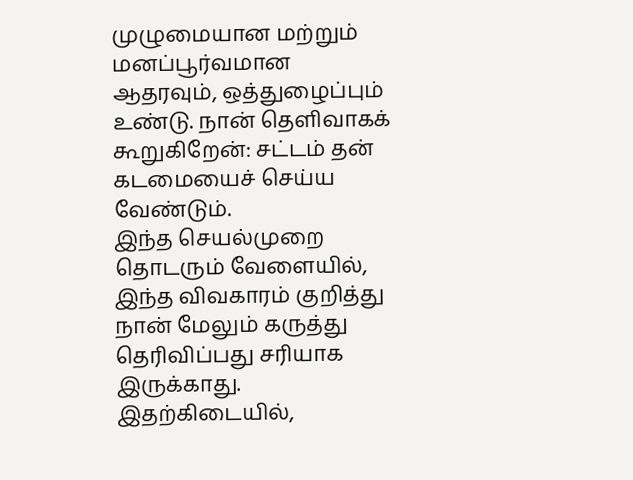முழுமையான மற்றும் மனப்பூர்வமான ஆதரவும், ஒத்துழைப்பும் உண்டு. நான் தெளிவாகக் கூறுகிறேன்: சட்டம் தன் கடமையைச் செய்ய வேண்டும்.
இந்த செயல்முறை தொடரும் வேளையில், இந்த விவகாரம் குறித்து நான் மேலும் கருத்து தெரிவிப்பது சரியாக இருக்காது. இதற்கிடையில்,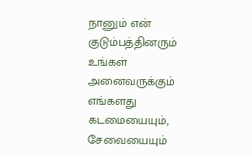நானும் என் குடும்பத்தினரும் உங்கள் அனைவருக்கும் எங்களது கடமையையும், சேவையையும்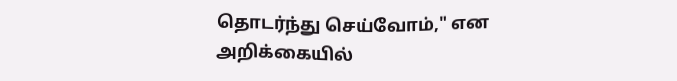தொடர்ந்து செய்வோம்," என அறிக்கையில்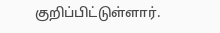குறிப்பிட்டுள்ளார்.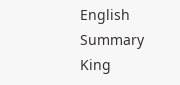English Summary
King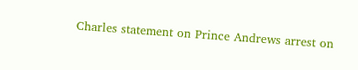Charles statement on Prince Andrews arrest on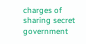charges of sharing secret government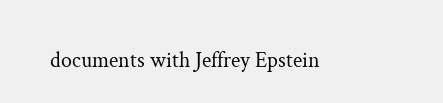documents with Jeffrey Epstein